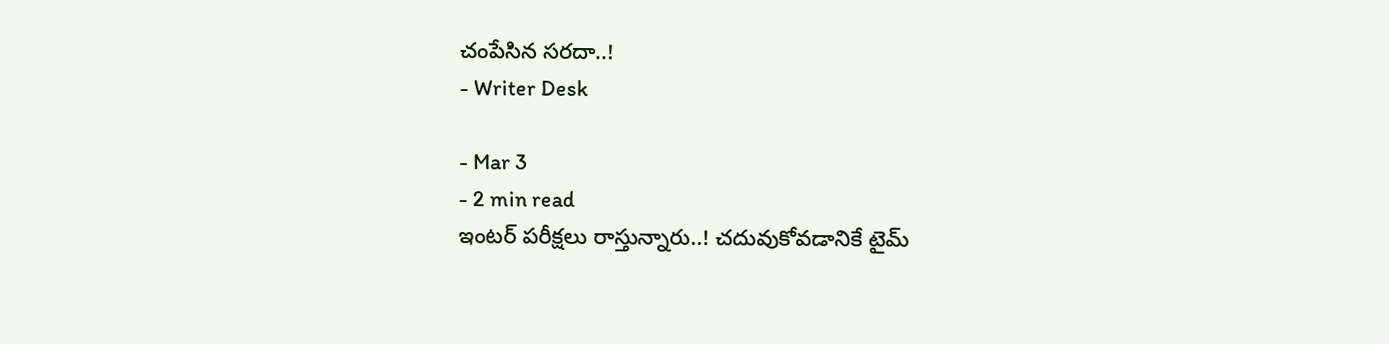చంపేసిన సరదా..!
- Writer Desk

- Mar 3
- 2 min read
ఇంటర్ పరీక్షలు రాస్తున్నారు..! చదువుకోవడానికే టైమ్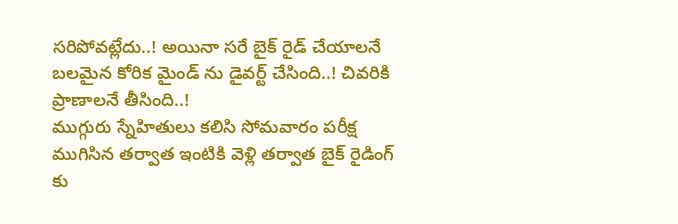సరిపోవట్లేదు..! అయినా సరే బైక్ రైడ్ చేయాలనే బలమైన కోరిక మైండ్ ను డైవర్ట్ చేసింది..! చివరికి ప్రాణాలనే తీసింది..!
ముగ్గురు స్నేహితులు కలిసి సోమవారం పరీక్ష ముగిసిన తర్వాత ఇంటికి వెళ్లి తర్వాత బైక్ రైడింగ్ కు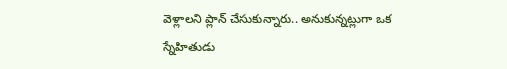వెళ్లాలని ప్లాన్ చేసుకున్నారు.. అనుకున్నట్లుగా ఒక స్నేహితుడు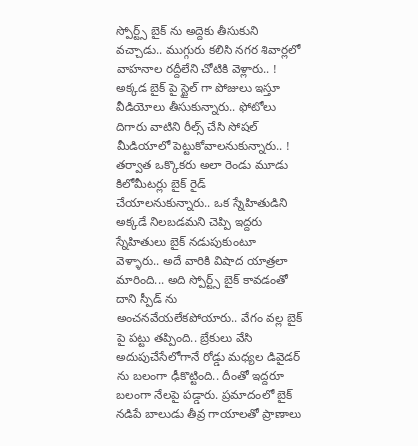స్పోర్ట్స్ బైక్ ను అద్దెకు తీసుకుని వచ్చాడు.. ముగ్గురు కలిసి నగర శివార్లలో వాహనాల రద్దీలేని చోటికి వెళ్లారు.. ! అక్కడ బైక్ పై స్టైల్ గా పోజులు ఇస్తూ వీడియోలు తీసుకున్నారు.. ఫోటోలు దిగారు వాటిని రీల్స్ చేసి సోషల్ మీడియాలో పెట్టుకోవాలనుకున్నారు.. ! తర్వాత ఒక్కొకరు అలా రెండు మూడు కిలోమీటర్లు బైక్ రైడ్ చేయాలనుకున్నారు.. ఒక స్నేహితుడిని అక్కడే నిలబడమని చెప్పి ఇద్దరు స్నేహితులు బైక్ నడుపుకుంటూ వెళ్ళారు.. అదే వారికి విషాద యాత్రలా మారింది... అది స్పోర్ట్స్ బైక్ కావడంతో దాని స్పీడ్ ను అంచనవేయలేకపోయారు.. వేగం వల్ల బైక్ పై పట్టు తప్పింది.. బ్రేకులు వేసి అదుపుచేసేలోగానే రోడ్డు మధ్యల డివైడర్ ను బలంగా ఢీకొట్టింది.. దీంతో ఇద్దరూ బలంగా నేలపై పడ్డారు. ప్రమాదంలో బైక్ నడిపే బాలుడు తీవ్ర గాయాలతో ప్రాణాలు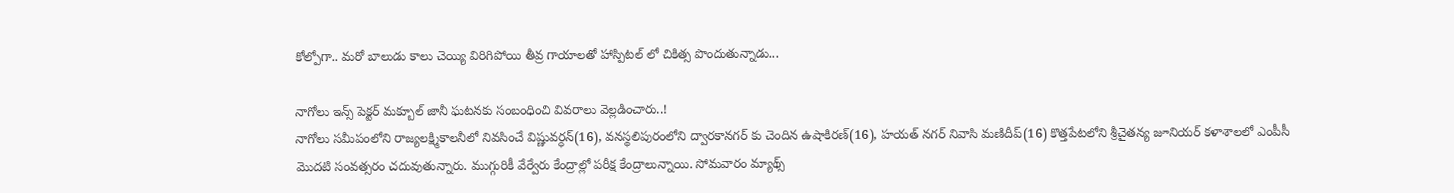కోల్పోగా.. మరో బాలుడు కాలు చెయ్యి విరిగిపోయి తీవ్ర గాయాలతో హాస్పిటల్ లో చికిత్స పొందుతున్నాడు...

నాగోలు ఇన్స్ పెక్టర్ మక్బూల్ జానీ ఘటనకు సంబంధించి వివరాలు వెల్లడించారు..!
నాగోలు సమీపంలోని రాజ్యలక్ష్మికాలనీలో నివసించే విష్ణువర్ధన్(16), వనస్థలిపురంలోని ద్వారకానగర్ కు చెందిన ఉషాకిరణ్(16), హయత్ నగర్ నివాసి మణిదీప్(16) కొత్తపేటలోని శ్రీచైతన్య జూనియర్ కళాశాలలో ఎంపీసీ మొదటి సంవత్సరం చదువుతున్నారు. ముగ్గురికీ వేర్వేరు కేంద్రాల్లో పరీక్ష కేంద్రాలున్నాయి. సోమవారం మ్యాథ్స్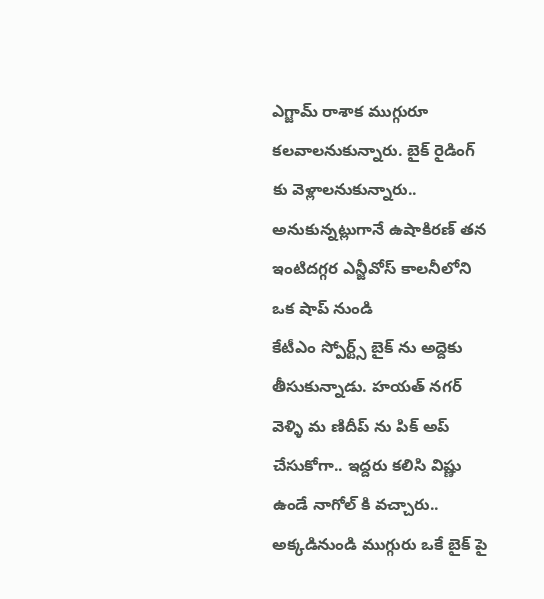ఎగ్జామ్ రాశాక ముగ్గురూ కలవాలనుకున్నారు. బైక్ రైడింగ్ కు వెళ్లాలనుకున్నారు.. అనుకున్నట్లుగానే ఉషాకిరణ్ తన ఇంటిదగ్గర ఎన్జీవోస్ కాలనీలోని ఒక షాప్ నుండి
కేటీఎం స్పోర్ట్స్ బైక్ ను అద్దెకు తీసుకున్నాడు. హయత్ నగర్ వెళ్ళి మ ణిదీప్ ను పిక్ అప్ చేసుకోగా.. ఇద్దరు కలిసి విష్ణు ఉండే నాగోల్ కి వచ్చారు.. అక్కడినుండి ముగ్గురు ఒకే బైక్ పై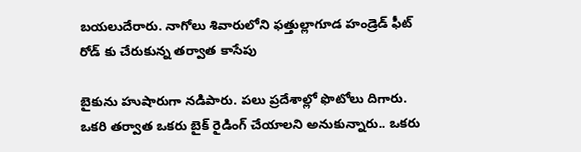బయలుదేరారు. నాగోలు శివారులోని ఫత్తుల్లాగూడ హండ్రెడ్ ఫీట్ రోడ్ కు చేరుకున్న తర్వాత కాసేపు

బైకును హుషారుగా నడిపారు. పలు ప్రదేశాల్లో ఫొటోలు దిగారు. ఒకరి తర్వాత ఒకరు బైక్ రైడింగ్ చేయాలని అనుకున్నారు.. ఒకరు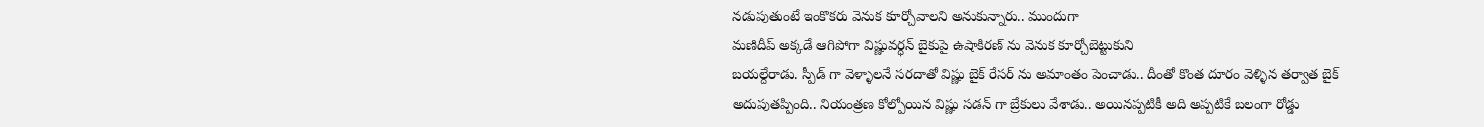నడుపుతుంటే ఇంకొకరు వెనుక కూర్చోవాలని అనుకున్నారు.. ముందుగా
మణిదీప్ అక్కడే ఆగిపోగా విష్ణువర్ధన్ బైకుపై ఉషాకిరణ్ ను వెనుక కూర్చోబెట్టుకుని
బయల్దేరాడు. స్పీడ్ గా వెళ్ళాలనే సరదాతో విష్ణు బైక్ రేసర్ ను అమాంతం పెంచాడు.. దీంతో కొంత దూరం వెళ్ళిన తర్వాత బైక్ అదుపుతప్పింది.. నియంత్రణ కోల్పోయిన విష్ణు సడన్ గా బ్రేకులు వేశాడు.. అయినప్పటికీ అది అప్పటికే బలంగా రోడ్డు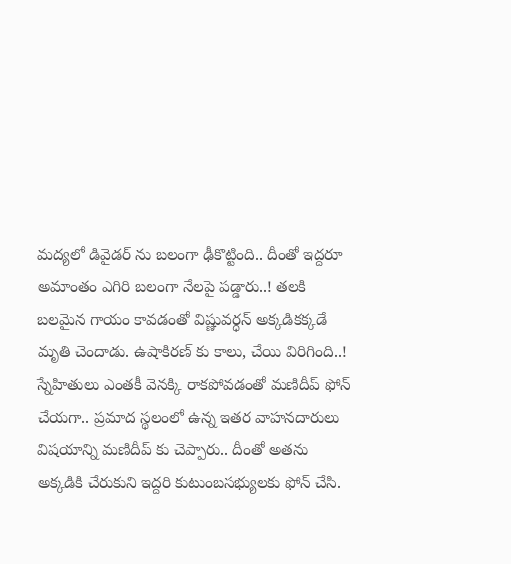మద్యలో డివైడర్ ను బలంగా ఢీకొట్టింది.. దీంతో ఇద్దరూ అమాంతం ఎగిరి బలంగా నేలపై పడ్డారు..! తలకి బలమైన గాయం కావడంతో విష్ణువర్ధన్ అక్కడికక్కడే మృతి చెందాడు. ఉషాకిరణ్ కు కాలు, చేయి విరిగింది..! స్నేహితులు ఎంతకీ వెనక్కి రాకపోవడంతో మణిదీప్ ఫోన్ చేయగా.. ప్రమాద స్థలంలో ఉన్న ఇతర వాహనదారులు విషయాన్ని మణిదీప్ కు చెప్పారు.. దీంతో అతను అక్కడికి చేరుకుని ఇద్దరి కుటుంబసభ్యులకు ఫోన్ చేసి.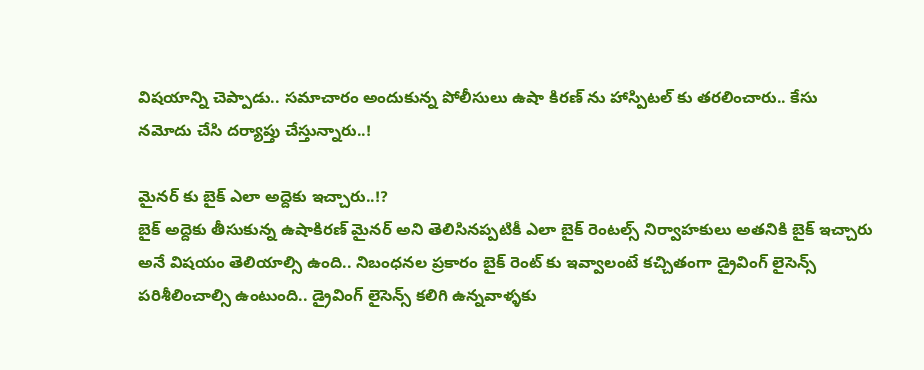విషయాన్ని చెప్పాడు.. సమాచారం అందుకున్న పోలీసులు ఉషా కిరణ్ ను హాస్పిటల్ కు తరలించారు.. కేసు నమోదు చేసి దర్యాప్తు చేస్తున్నారు..!

మైనర్ కు బైక్ ఎలా అద్దెకు ఇచ్చారు..!?
బైక్ అద్దెకు తీసుకున్న ఉషాకిరణ్ మైనర్ అని తెలిసినప్పటికీ ఎలా బైక్ రెంటల్స్ నిర్వాహకులు అతనికి బైక్ ఇచ్చారు అనే విషయం తెలియాల్సి ఉంది.. నిబంధనల ప్రకారం బైక్ రెంట్ కు ఇవ్వాలంటే కచ్చితంగా డ్రైవింగ్ లైసెన్స్ పరిశీలించాల్సి ఉంటుంది.. డ్రైవింగ్ లైసెన్స్ కలిగి ఉన్నవాళ్ళకు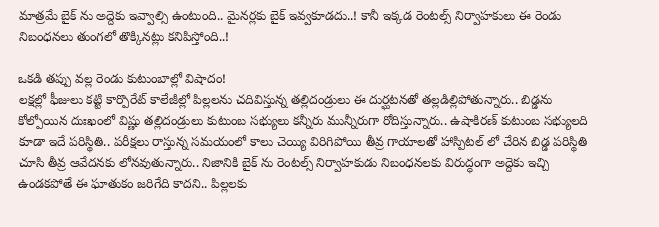మాత్రమే బైక్ ను అద్దెకు ఇవ్వాల్సి ఉంటుంది.. మైనర్లకు బైక్ ఇవ్వకూడదు..! కానీ ఇక్కడ రెంటల్స్ నిర్వాహకులు ఈ రెండు నిబంధనలు తుంగలో తొక్కినట్లు కనిపిస్తోంది..!

ఒకడి తప్పు వల్ల రెండు కుటుంబాల్లో విషాదం!
లక్షల్లో ఫీజులు కట్టి కార్పొరేట్ కాలేజీల్లో పిల్లలను చదివిస్తున్న తల్లిదండ్రులు ఈ దుర్ఘటనతో తల్లడిల్లిపోతున్నారు.. బిడ్డను కోల్పోయిన దుఃఖంలో విష్ణు తల్లిదండ్రులు కుటుంబ సభ్యులు కన్నీరు మున్నీరుగా రోదిస్తున్నారు.. ఉషాకిరణ్ కుటుంబ సభ్యులది కూడా ఇదే పరిస్థితి.. పరీక్షలు రాస్తున్న సమయంలో కాలు చెయ్యి విరిగిపోయి తీవ్ర గాయాలతో హాస్పిటల్ లో చేరిన బిడ్డ పరిస్థితి చూసి తీవ్ర ఆవేదనకు లోనవుతున్నారు.. నిజానికి బైక్ ను రెంటల్స్ నిర్వాహకుడు నిబంధనలకు విరుద్ధంగా అద్దెకు ఇచ్చి ఉండకపోతే ఈ ఘాతుకం జరిగేది కాదని.. పిల్లలకు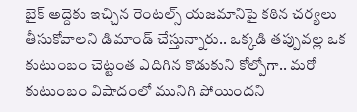బైక్ అద్దెకు ఇచ్చిన రెంటల్స్ యజమానిపై కఠిన చర్యలు తీసుకోవాలని డిమాండ్ చేస్తున్నారు.. ఒక్కడి తప్పువల్ల ఒక కుటుంబం చెట్టంత ఎదిగిన కొడుకుని కోల్పోగా.. మరో కుటుంబం విషాదంలో మునిగి పోయిందని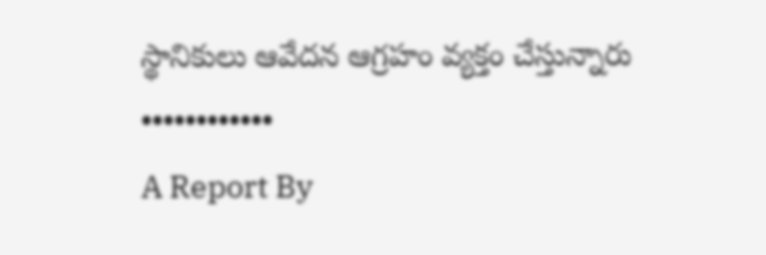స్థానికులు ఆవేదన ఆగ్రహం వ్యక్తం చేస్తున్నారు
••••••••••••
A Report By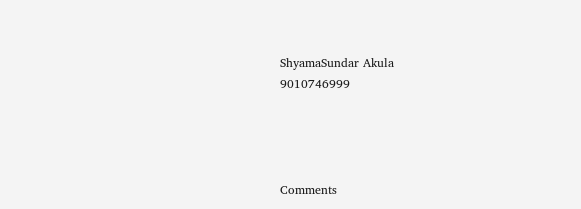ShyamaSundar Akula
9010746999




Comments